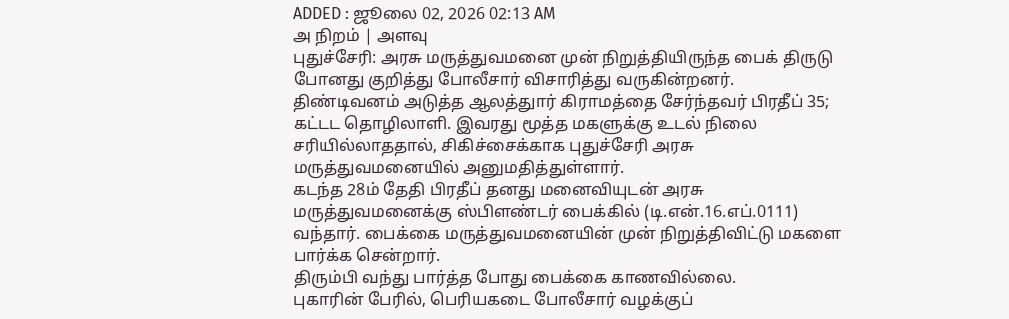ADDED : ஜூலை 02, 2026 02:13 AM
அ நிறம் | அளவு
புதுச்சேரி: அரசு மருத்துவமனை முன் நிறுத்தியிருந்த பைக் திருடு போனது குறித்து போலீசார் விசாரித்து வருகின்றனர்.
திண்டிவனம் அடுத்த ஆலத்துார் கிராமத்தை சேர்ந்தவர் பிரதீப் 35; கட்டட தொழிலாளி. இவரது மூத்த மகளுக்கு உடல் நிலை சரியில்லாததால், சிகிச்சைக்காக புதுச்சேரி அரசு மருத்துவமனையில் அனுமதித்துள்ளார்.
கடந்த 28ம் தேதி பிரதீப் தனது மனைவியுடன் அரசு மருத்துவமனைக்கு ஸ்பிளண்டர் பைக்கில் (டி.என்.16.எப்.0111) வந்தார். பைக்கை மருத்துவமனையின் முன் நிறுத்திவிட்டு மகளை பார்க்க சென்றார்.
திரும்பி வந்து பார்த்த போது பைக்கை காணவில்லை.
புகாரின் பேரில், பெரியகடை போலீசார் வழக்குப்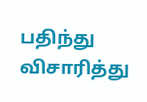பதிந்து விசாரித்து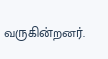வருகின்றனர்.